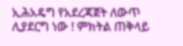ኢሕአዴግ የአደረጃጀት ለውጥ ሊያደርግ ነው ! ምክትል ጠቅላይ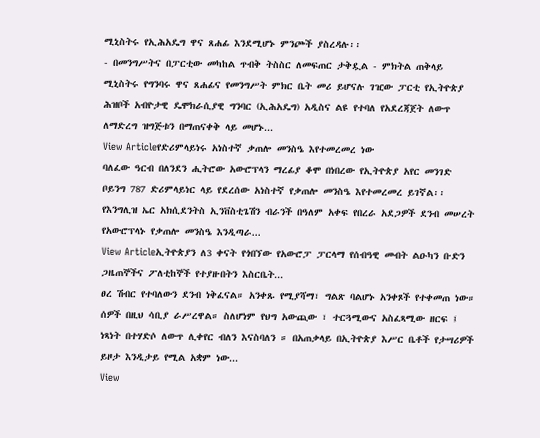ሚኒስትሩ የኢሕአዴግ ዋና ጸሐፊ እንደሚሆኑ ምንጮች ያስረዳሉ፡፡
- በመንግሥትና በፓርቲው መካከል ጥብቅ ትስስር ለመፍጠር ታቅዷል - ምክትል ጠቅላይ ሚኒስትሩ የግንባሩ ዋና ጸሐፊና የመንግሥት ምክር ቤት መሪ ይሆናሉ ገዢው ፓርቲ የኢትዮጵያ ሕዝቦች አብዮታዊ ዴሞክራሲያዊ ግንባር (ኢሕአዴግ) አዲስና ልዩ የተባለ የአደረጃጀት ለውጥ ለማድረግ ዝግጅቱን በማጠናቀቅ ላይ መሆኑ...
View Articleየድሪምላይነሩ አነስተኛ ቃጠሎ መንስዔ እየተመረመረ ነው
ባለፈው ዓርብ በለንደን ሒትሮው አውሮፕላን ማረፊያ ቆሞ በነበረው የኢትዮጵያ አየር መንገድ ቦይንግ 787 ድሪምላይነር ላይ የደረሰው አነስተኛ የቃጠሎ መንስዔ እየተመረመረ ይገኛል፡፡ የእንግሊዝ ኤር አክሲደንትስ ኢንቨስቲጌሽን ብራንች በዓለም አቀፍ የበረራ አደጋዎች ደንብ መሠረት የአውሮፕላኑ የቃጠሎ መንስዔ እንዲጣራ...
View Articleኢትዮጵያን ለ3 ቀናት የጎበኘው የአውሮፓ ፓርላማ የሰብዓዊ መብት ልዑካን ቡድን ጋዜጠኞችና ፖለቲከኞች የተያዙበትን እስርቤት...
ፀረ ሽብር የተባለውን ደንብ ነቅፈናል። አንቀጹ የሚያሻማ፣ ግልጽ ባልሆኑ አንቀጾች የተቀመጠ ነው። ሰዎች በዚህ ሳቢያ ራሥረዋል። ስለሆነም የህግ አውጪው ፣ ተርጓሚውና አስፈጻሚው ዘርፍ ፤ ነጻነት በተሃድሶ ለውጥ ሊቀየር ብለን እናስባለን ። በአጠቃላይ በኢትዮጵያ እሥር ቤቶች የታሣሪዎች ይዞታ እንዲታይ የሚል አቋም ነው...
View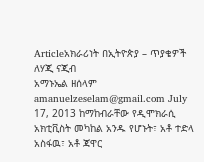Articleአክራሪነት በኢትዮጵያ – ጥያቄዎች ለሃጂ ናጂብ
አማኑኤል ዘሰላም amanuelzeselam@gmail.com July 17, 2013 ከማከብራቸው የዲሞክራሲ አክቲቪስት መካከል አንዱ የሆኑት፣ አቶ ተድላ አስፋዉ፣ አቶ ጃዋር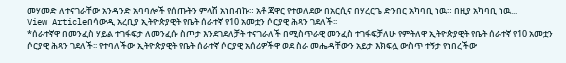መሃመድ ለተናገራቸው አንዳንድ አባባሎች የሰጡትን ምላሽ አነበብኩ። አቶ ጃዋር የተወለደው በአርሲና በሃረርጌ ድንበር አካባቢ ነዉ። በዚያ አካባቢ ነዉ...
View Articleበሳውዲ አረቢያ ኢትዮጵያዊት የቤት ሰራተኛ የ10 አመቷን ሶርያዊ ሕጻን ገደለች፡፡
*ሰራተኛዋ በመንፈስ ሃይል ተገፋፍታ ለመንፈሱ ስጦታ እንደገደለቻት ተናገራለች በሚስጥራዊ መንፈስ ተገፋፍቻለሁ የምትለዋ ኢትዮጵያዊት የቤት ሰራተኛ የ10 አመቷን ሶርያዊ ሕጻን ገደለች፡፡ የተባለችው ኢትዮጵያዊት የቤት ሰራተኛ ሶርያዊ አሰሪዎችዋ ወደ ስራ መሔዳቸውን አይታ እክፍሏ ውስጥ ተኝታ የነበረችው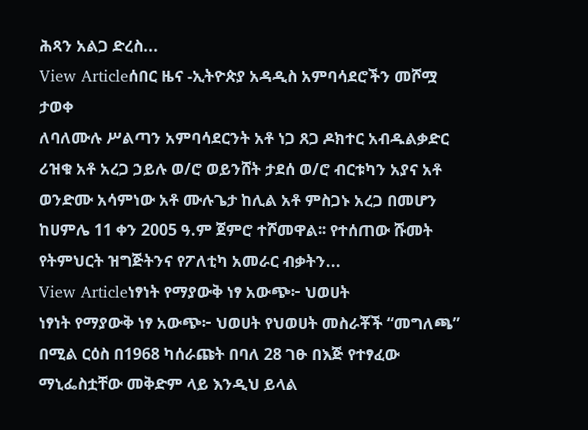ሕጻን አልጋ ድረስ...
View Articleሰበር ዜና -ኢትዮጵያ አዳዲስ አምባሳደሮችን መሾሟ ታወቀ
ለባለሙሉ ሥልጣን አምባሳደርንት አቶ ነጋ ጸጋ ዶክተር አብዱልቃድር ሪዝቁ አቶ አረጋ ኃይሉ ወ/ሮ ወይንሸት ታደሰ ወ/ሮ ብርቱካን አያና አቶ ወንድሙ አሳምነው አቶ ሙሉጌታ ከሊል አቶ ምስጋኑ አረጋ በመሆን ከሀምሌ 11 ቀን 2005 ዓ.ም ጀምሮ ተሾመዋል፡፡ የተሰጠው ሹመት የትምህርት ዝግጅትንና የፖለቲካ አመራር ብቃትን...
View Articleነፃነት የማያውቅ ነፃ አውጭ፦ ህወሀት
ነፃነት የማያውቅ ነፃ አውጭ፦ ህወሀት የህወሀት መስራቾች “መግለጫ” በሚል ርዕስ በ1968 ካሰራጩት በባለ 28 ገፁ በእጅ የተፃፈው ማኒፌስቷቸው መቅድም ላይ እንዲህ ይላል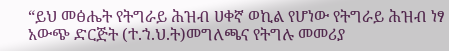“ይህ መፅሔት የትግራይ ሕዝብ ሀቀኛ ወኪል የሆነው የትግራይ ሕዝብ ነፃ አውጭ ድርጅት (ተ.ኀ.ህ.ት)መግለጫና የትግሉ መመሪያ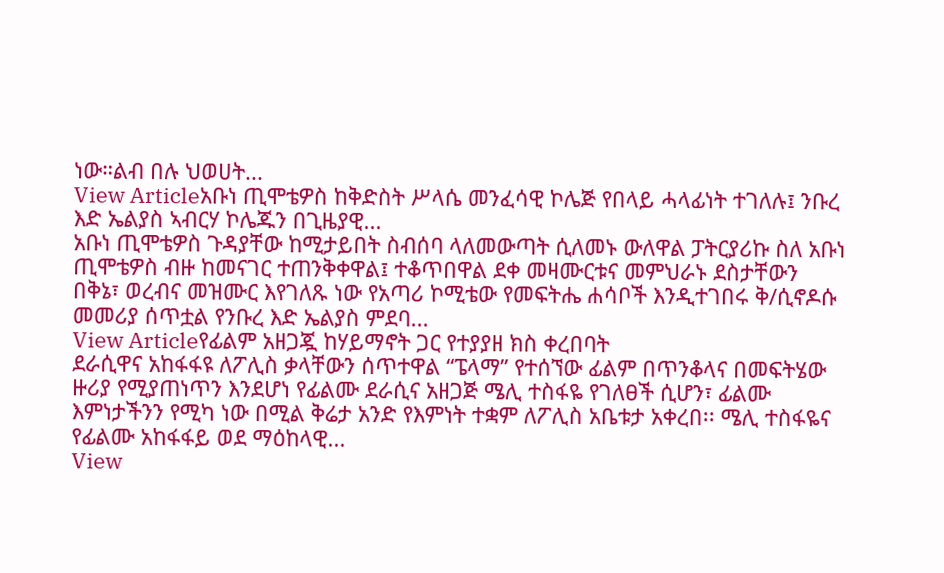ነው።ልብ በሉ ህወሀት...
View Articleአቡነ ጢሞቴዎስ ከቅድስት ሥላሴ መንፈሳዊ ኮሌጅ የበላይ ሓላፊነት ተገለሉ፤ ንቡረ እድ ኤልያስ ኣብርሃ ኮሌጁን በጊዜያዊ...
አቡነ ጢሞቴዎስ ጉዳያቸው ከሚታይበት ስብሰባ ላለመውጣት ሲለመኑ ውለዋል ፓትርያሪኩ ስለ አቡነ ጢሞቴዎስ ብዙ ከመናገር ተጠንቅቀዋል፤ ተቆጥበዋል ደቀ መዛሙርቱና መምህራኑ ደስታቸውን በቅኔ፣ ወረብና መዝሙር እየገለጹ ነው የአጣሪ ኮሚቴው የመፍትሔ ሐሳቦች እንዲተገበሩ ቅ/ሲኖዶሱ መመሪያ ሰጥቷል የንቡረ እድ ኤልያስ ምደባ...
View Articleየፊልም አዘጋጇ ከሃይማኖት ጋር የተያያዘ ክስ ቀረበባት
ደራሲዋና አከፋፋዩ ለፖሊስ ቃላቸውን ሰጥተዋል “ፔላማ” የተሰኘው ፊልም በጥንቆላና በመፍትሄው ዙሪያ የሚያጠነጥን እንደሆነ የፊልሙ ደራሲና አዘጋጅ ሜሊ ተስፋዬ የገለፀች ሲሆን፣ ፊልሙ እምነታችንን የሚካ ነው በሚል ቅሬታ አንድ የእምነት ተቋም ለፖሊስ አቤቱታ አቀረበ፡፡ ሜሊ ተስፋዬና የፊልሙ አከፋፋይ ወደ ማዕከላዊ...
View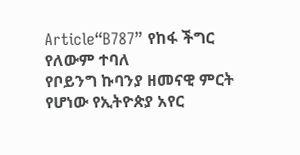Article“B787” የከፋ ችግር የለውም ተባለ
የቦይንግ ኩባንያ ዘመናዊ ምርት የሆነው የኢትዮጵያ አየር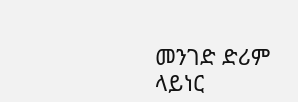መንገድ ድሪም ላይነር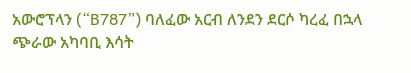አውሮፕላን (“B787”) ባለፈው አርብ ለንደን ደርሶ ካረፈ በኋላ ጭራው አካባቢ እሳት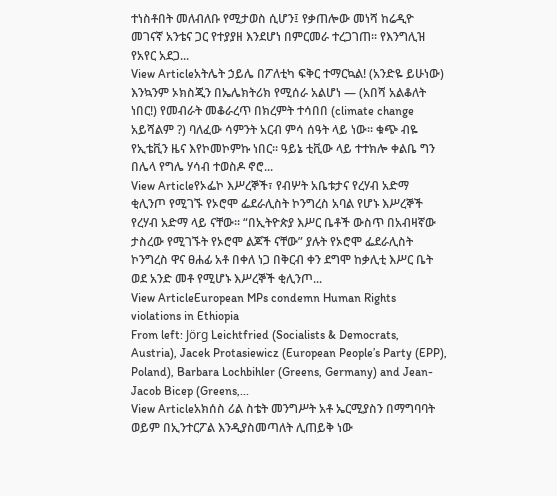ተነስቶበት መለብለቡ የሚታወስ ሲሆን፤ የቃጠሎው መነሻ ከሬዲዮ መገናኛ አንቴና ጋር የተያያዘ እንደሆነ በምርመራ ተረጋገጠ፡፡ የእንግሊዝ የአየር አደጋ...
View Articleአትሌት ኃይሌ በፖለቲካ ፍቅር ተማርኳል! (አንድዬ ይሁነው)
እንኳንም ኦክስጂን በኤሌክትሪክ የሚሰራ አልሆነ — (አበሻ አልቆለት ነበር!) የመብራት መቆራረጥ በክረምት ተሳበበ (climate change አይሻልም ?) ባለፈው ሳምንት አርብ ምሳ ሰዓት ላይ ነው፡፡ ቁጭ ብዬ የኢቴቪን ዜና እየኮመኮምኩ ነበር፡፡ ዓይኔ ቲቪው ላይ ተተክሎ ቀልቤ ግን በሌላ የግሌ ሃሳብ ተወስዶ ኖሮ...
View Articleየኦፌኮ እሥረኞች፣ የብሦት አቤቱታና የረሃብ አድማ
ቂሊንጦ የሚገኙ የኦሮሞ ፌደራሊስት ኮንግረስ አባል የሆኑ እሥረኞች የረሃብ አድማ ላይ ናቸው፡፡ “በኢትዮጵያ እሥር ቤቶች ውስጥ በአብዛኛው ታስረው የሚገኙት የኦሮሞ ልጆች ናቸው” ያሉት የኦሮሞ ፌደራሊስት ኮንግረስ ዋና ፀሐፊ አቶ በቀለ ነጋ በቅርብ ቀን ደግሞ ከቃሊቲ እሥር ቤት ወደ አንድ መቶ የሚሆኑ እሥረኞች ቂሊንጦ...
View ArticleEuropean MPs condemn Human Rights violations in Ethiopia
From left: Jörg Leichtfried (Socialists & Democrats, Austria), Jacek Protasiewicz (European People’s Party (EPP), Poland), Barbara Lochbihler (Greens, Germany) and Jean-Jacob Bicep (Greens,...
View Articleአክሰስ ሪል ስቴት መንግሥት አቶ ኤርሚያስን በማግባባት ወይም በኢንተርፖል እንዲያስመጣለት ሊጠይቅ ነው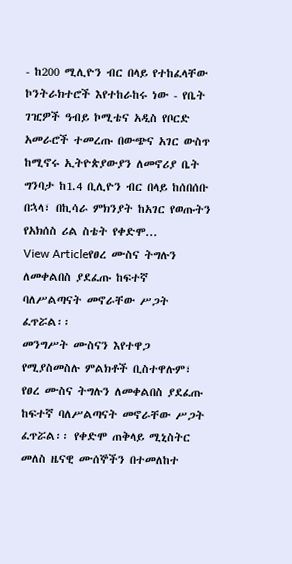- ከ200 ሚሊዮን ብር በላይ የተከፈላቸው ኮንትራክተሮች እየተከራከሩ ነው - የቤት ገዢዎች ዓብይ ኮሚቴና አዲስ የቦርድ አመራሮች ተመረጡ በውጭና አገር ውስጥ ከሚኖሩ ኢትዮጵያውያን ለመኖሪያ ቤት ግንባታ ከ1.4 ቢሊዮን ብር በላይ ከሰበሰቡ በኋላ፣ በኪሳራ ምክንያት ከአገር የወጡትን የአክሰስ ሪል ስቴት የቀድሞ...
View Articleየፀረ ሙስና ትግሉን ለመቀልበስ ያደፈጡ ከፍተኛ ባለሥልጣናት መኖራቸው ሥጋት ፈጥሯል፡፡
መንግሥት ሙስናን እየተዋጋ የሚያስመስሉ ምልክቶች ቢስተዋሉም፣ የፀረ ሙስና ትግሉን ለመቀልበስ ያደፈጡ ከፍተኛ ባለሥልጣናት መኖራቸው ሥጋት ፈጥሯል፡፡ የቀድሞ ጠቅላይ ሚኒስትር መለስ ዜናዊ ሙሰኞችን በተመለከተ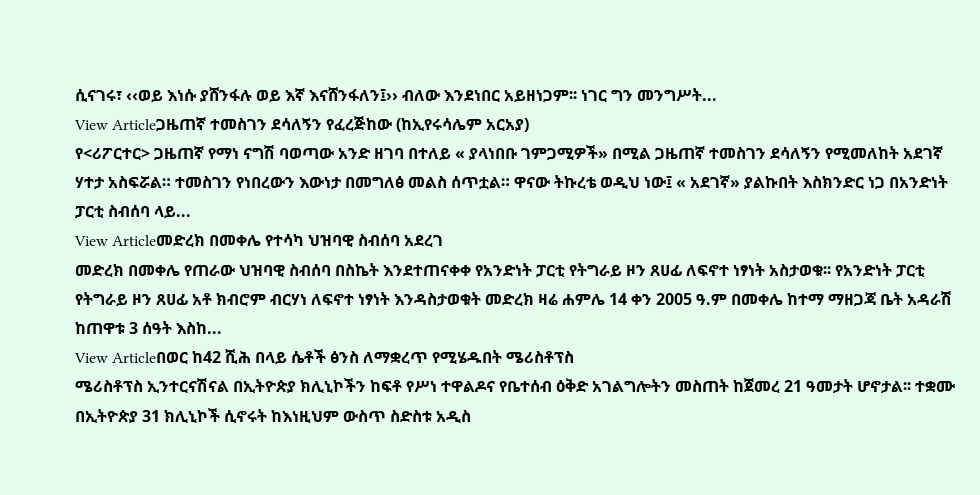ሲናገሩ፣ ‹‹ወይ እነሱ ያሸንፋሉ ወይ እኛ እናሸንፋለን፤›› ብለው እንደነበር አይዘነጋም፡፡ ነገር ግን መንግሥት...
View Articleጋዜጠኛ ተመስገን ደሳለኝን የፈረጅከው (ከኢየሩሳሌም አርአያ)
የ<ሪፖርተር> ጋዜጠኛ የማነ ናግሽ ባወጣው አንድ ዘገባ በተለይ « ያላነበቡ ገምጋሚዎች» በሚል ጋዜጠኛ ተመስገን ደሳለኝን የሚመለከት አደገኛ ሃተታ አስፍሯል። ተመስገን የነበረውን እውነታ በመግለፅ መልስ ሰጥቷል። ዋናው ትኩረቴ ወዲህ ነው፤ « አደገኛ» ያልኩበት እስክንድር ነጋ በአንድነት ፓርቲ ስብሰባ ላይ...
View Articleመድረክ በመቀሌ የተሳካ ህዝባዊ ስብሰባ አደረገ
መድረክ በመቀሌ የጠራው ህዝባዊ ስብሰባ በስኬት እንደተጠናቀቀ የአንድነት ፓርቲ የትግራይ ዞን ጸሀፊ ለፍኖተ ነፃነት አስታወቁ፡፡ የአንድነት ፓርቲ የትግራይ ዞን ጸሀፊ አቶ ክብሮም ብርሃነ ለፍኖተ ነፃነት እንዳስታወቁት መድረክ ዛሬ ሐምሌ 14 ቀን 2005 ዓ.ም በመቀሌ ከተማ ማዘጋጃ ቤት አዳራሽ ከጠዋቱ 3 ሰዓት እስከ...
View Articleበወር ከ42 ሺሕ በላይ ሴቶች ፅንስ ለማቋረጥ የሚሄዱበት ሜሪስቶፕስ
ሜሪስቶፕስ ኢንተርናሽናል በኢትዮጵያ ክሊኒኮችን ከፍቶ የሥነ ተዋልዶና የቤተሰብ ዕቅድ አገልግሎትን መስጠት ከጀመረ 21 ዓመታት ሆኖታል፡፡ ተቋሙ በኢትዮጵያ 31 ክሊኒኮች ሲኖሩት ከእነዚህም ውስጥ ስድስቱ አዲስ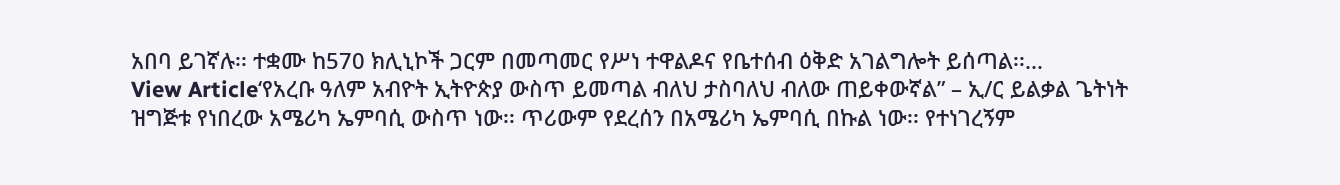አበባ ይገኛሉ፡፡ ተቋሙ ከ570 ክሊኒኮች ጋርም በመጣመር የሥነ ተዋልዶና የቤተሰብ ዕቅድ አገልግሎት ይሰጣል፡፡...
View Article‘የአረቡ ዓለም አብዮት ኢትዮጵያ ውስጥ ይመጣል ብለህ ታስባለህ ብለው ጠይቀውኛል” – ኢ/ር ይልቃል ጌትነት
ዝግጅቱ የነበረው አሜሪካ ኤምባሲ ውስጥ ነው፡፡ ጥሪውም የደረሰን በአሜሪካ ኤምባሲ በኩል ነው፡፡ የተነገረኝም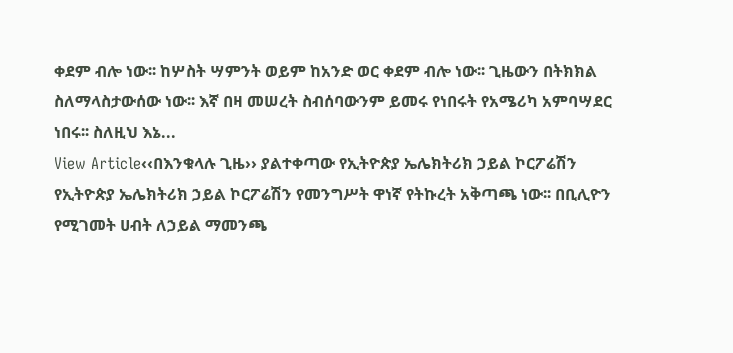ቀደም ብሎ ነው፡፡ ከሦስት ሣምንት ወይም ከአንድ ወር ቀደም ብሎ ነው፡፡ ጊዜውን በትክክል ስለማላስታውሰው ነው፡፡ እኛ በዛ መሠረት ስብሰባውንም ይመሩ የነበሩት የአሜሪካ አምባሣደር ነበሩ፡፡ ስለዚህ እኔ...
View Article‹‹በእንቁላሉ ጊዜ›› ያልተቀጣው የኢትዮጵያ ኤሌክትሪክ ኃይል ኮርፖሬሽን
የኢትዮጵያ ኤሌክትሪክ ኃይል ኮርፖሬሽን የመንግሥት ዋነኛ የትኩረት አቅጣጫ ነው፡፡ በቢሊዮን የሚገመት ሀብት ለኃይል ማመንጫ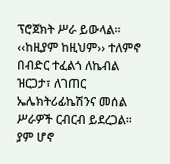ፕሮጀክት ሥራ ይውላል፡፡ ‹‹ከዚያም ከዚህም›› ተለምኖ በብድር ተፈልጎ ለኬብል ዝርጋታ፣ ለገጠር ኤሌክትሪፊኬሽንና መሰል ሥራዎች ርብርብ ይደረጋል፡፡ ያም ሆኖ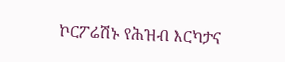ኮርፖሬሽኑ የሕዝብ እርካታና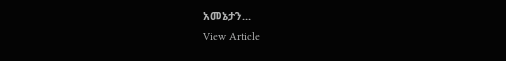አመኔታን...
View Article